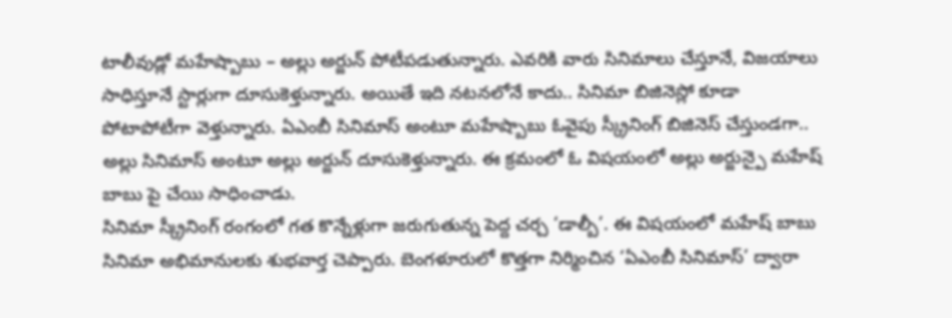టాలీవుడ్లో మహేష్బాబు – అల్లు అర్జున్ పోటీపడుతున్నారు. ఎవరికి వారు సినిమాలు చేస్తూనే, విజయాలు సాధిస్తూనే స్టార్లుగా దూసుకెళ్తున్నారు. అయితే ఇది నటనలోనే కాదు.. సినిమా బిజినెస్లో కూడా పోటాపోటీగా వెళ్తున్నారు. ఏఎంబీ సినిమాస్ అంటూ మహేష్బాబు ఓవైపు స్క్రీనింగ్ బిజినెస్ చేస్తుండగా.. అల్లు సినిమాస్ అంటూ అల్లు అర్జున్ దూసుకెళ్తున్నారు. ఈ క్రమంలో ఓ విషయంలో అల్లు అర్జున్పై మహేష్ బాబు పై చేయి సాధించాడు.
సినిమా స్క్రీనింగ్ రంగంలో గత కొన్నేళ్లుగా జరుగుతున్న పెద్ద చర్చ ‘డాల్బీ’. ఈ విషయంలో మహేష్ బాబు సినిమా అభిమానులకు శుభవార్త చెప్పారు. బెంగళూరులో కొత్తగా నిర్మించిన ‘ఏఎంబీ సినిమాస్’ ద్వారా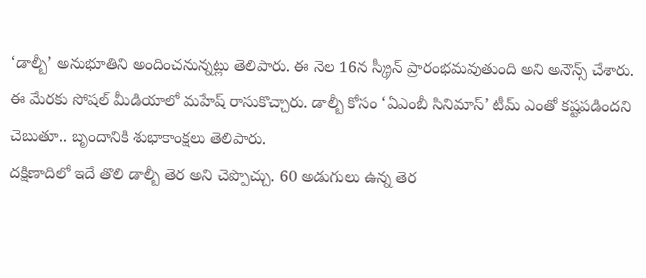‘డాల్బీ’ అనుభూతిని అందించనున్నట్లు తెలిపారు. ఈ నెల 16న స్క్రీన్ ప్రారంభమవుతుంది అని అనౌన్స్ చేశారు. ఈ మేరకు సోషల్ మీడియాలో మహేష్ రాసుకొచ్చారు. డాల్బీ కోసం ‘ఏఎంబీ సినిమాస్’ టీమ్ ఎంతో కష్టపడిందని చెబుతూ.. బృందానికి శుభాకాంక్షలు తెలిపారు.
దక్షిణాదిలో ఇదే తొలి డాల్బీ తెర అని చెప్పొచ్చు. 60 అడుగులు ఉన్న తెర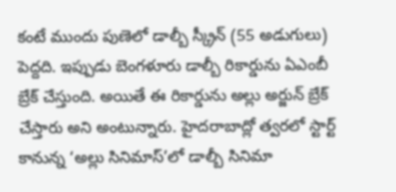కంటే ముందు పుణెలో డాల్బీ స్క్రీన్ (55 అడుగులు) పెద్దది. ఇప్పుడు బెంగళూరు డాల్బీ రికార్డును ఏఎంబీ బ్రేక్ చేస్తుంది. అయితే ఈ రికార్డును అల్లు అర్జున్ బ్రేక్ చేస్తారు అని అంటున్నారు. హైదరాబాద్లో త్వరలో స్టార్ట్ కానున్న ‘అల్లు సినిమాస్’లో డాల్బీ సినిమా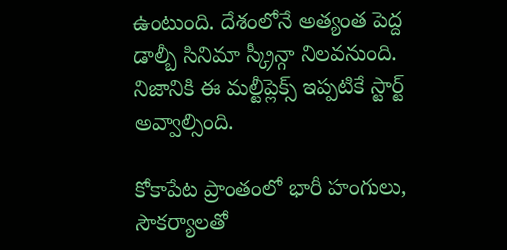ఉంటుంది. దేశంలోనే అత్యంత పెద్ద డాల్బీ సినిమా స్క్రీన్గా నిలవనుంది. నిజానికి ఈ మల్టీప్లెక్స్ ఇప్పటికే స్టార్ట్ అవ్వాల్సింది.

కోకాపేట ప్రాంతంలో భారీ హంగులు, సౌకర్యాలతో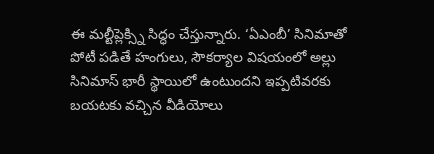ఈ మల్టీప్లెక్స్ని సిద్ధం చేస్తున్నారు. ‘ఏఎంబీ’ సినిమాతో పోటీ పడితే హంగులు, సౌకర్యాల విషయంలో అల్లు సినిమాస్ భారీ స్థాయిలో ఉంటుందని ఇప్పటివరకు బయటకు వచ్చిన వీడియోలు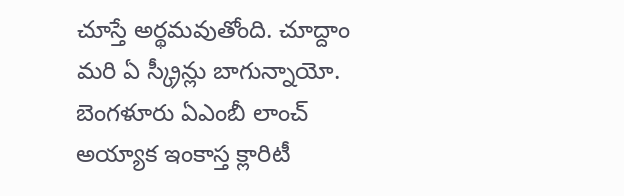చూస్తే అర్థమవుతోంది. చూద్దాం మరి ఏ స్క్రీన్లు బాగున్నాయో. బెంగళూరు ఏఎంబీ లాంచ్ అయ్యాక ఇంకాస్త క్లారిటీ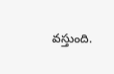వస్తుంది.